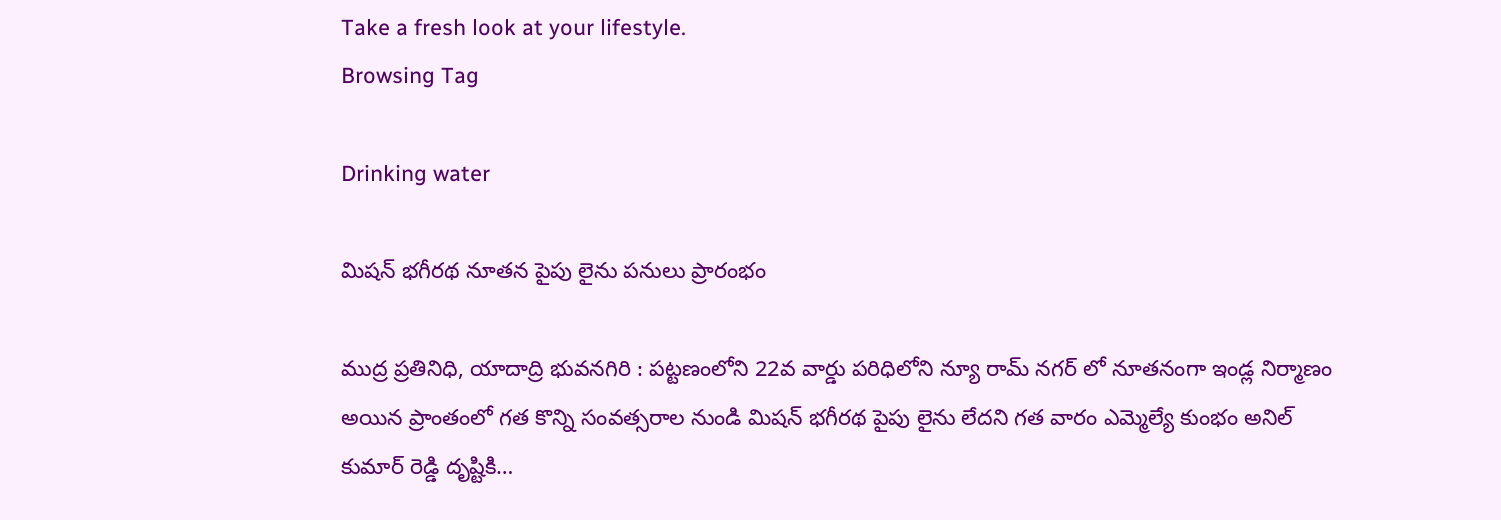Take a fresh look at your lifestyle.
Browsing Tag

Drinking water

మిషన్ భగీరథ నూతన పైపు లైను పనులు ప్రారంభం

ముద్ర ప్రతినిధి, యాదాద్రి భువనగిరి : పట్టణంలోని 22వ వార్డు పరిధిలోని న్యూ రామ్ నగర్ లో నూతనంగా ఇండ్ల నిర్మాణం అయిన ప్రాంతంలో గత కొన్ని సంవత్సరాల నుండి మిషన్ భగీరథ పైపు లైను లేదని గత వారం ఎమ్మెల్యే కుంభం అనిల్ కుమార్ రెడ్డి దృష్టికి…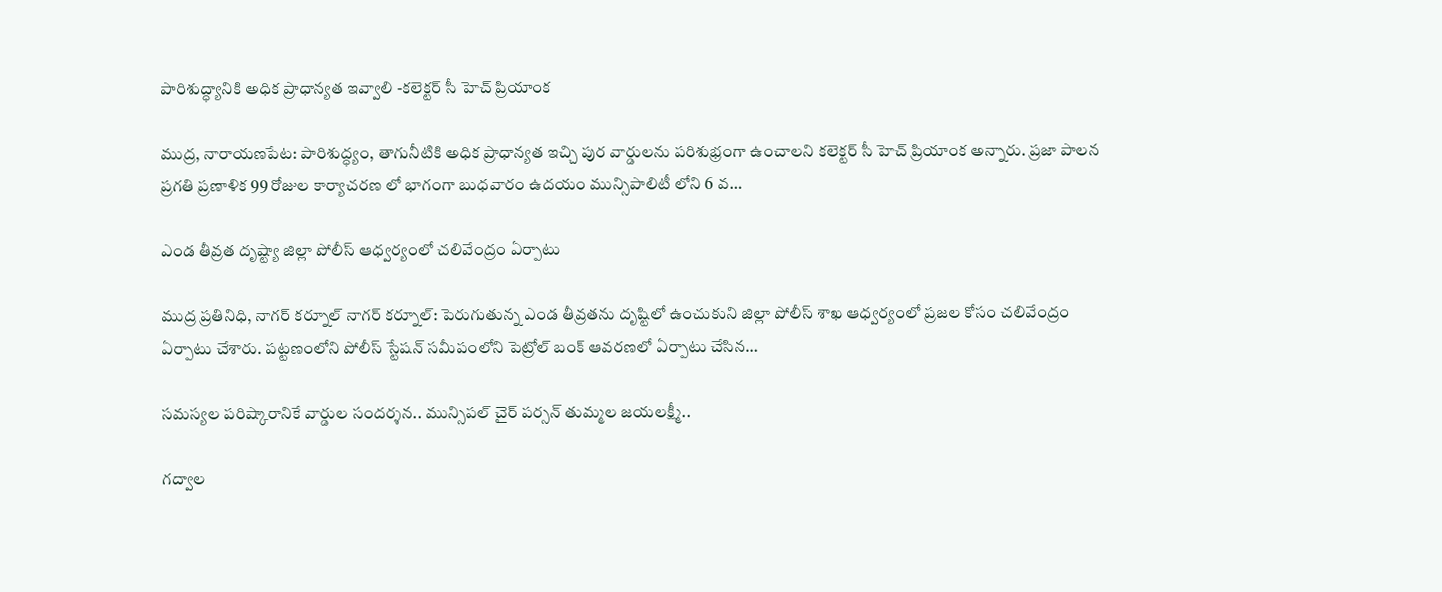పారిశుద్ధ్యానికి అధిక ప్రాధాన్యత ఇవ్వాలి -కలెక్టర్ సీ హెచ్ ప్రియాంక

ముద్ర, నారాయణపేట: పారిశుద్ధ్యం, తాగునీటికి అధిక ప్రాధాన్యత ఇచ్చి పుర వార్డులను పరిశుభ్రంగా ఉంచాలని కలెక్టర్ సీ హెచ్ ప్రియాంక అన్నారు. ప్రజా పాలన ప్రగతి ప్రణాళిక 99 రోజుల కార్యాచరణ లో భాగంగా బుధవారం ఉదయం మున్సిపాలిటీ లోని 6 వ…

ఎండ తీవ్రత దృష్ట్యా జిల్లా పోలీస్ ఆధ్వర్యంలో చలివేంద్రం ఏర్పాటు

ముద్ర ప్రతినిధి, నాగర్ కర్నూల్ నాగర్ కర్నూల్: పెరుగుతున్న ఎండ తీవ్రతను దృష్టిలో ఉంచుకుని జిల్లా పోలీస్ శాఖ ఆధ్వర్యంలో ప్రజల కోసం చలివేంద్రం ఏర్పాటు చేశారు. పట్టణంలోని పోలీస్ స్టేషన్ సమీపంలోని పెట్రోల్ బంక్ ఆవరణలో ఏర్పాటు చేసిన…

సమస్యల పరిష్కారానికే వార్డుల సందర్శన.. మున్సిపల్ చైర్‌ పర్సన్ తుమ్మల జయలక్ష్మీ..

గద్వాల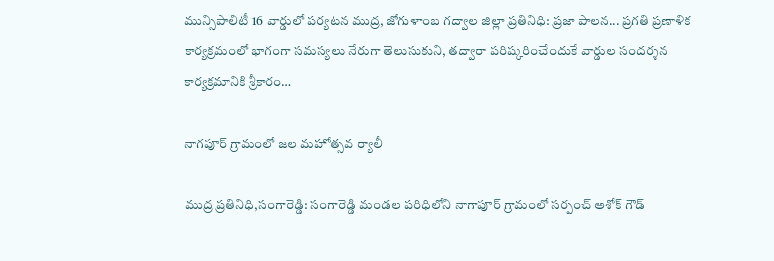మున్సిపాలిటీ 16 వార్డులో పర్యటన ముద్ర, జోగుళాంబ గద్వాల‌ జిల్లా ప్రతినిధి: ప్రజా పాలన... ప్రగతి ప్రణాళిక కార్యక్రమంలో భాగంగా సమస్యలు నేరుగా తెలుసుకుని, తద్వారా పరిష్కరించేందుకే వార్డుల సందర్శన కార్యక్రమానికి శ్రీకారం…

నాగపూర్ గ్రామంలో జల మహోత్సవ ర్యాలీ

ముద్ర ప్రతినిధి,సంగారెడ్డి: సంగారెడ్డి మండల పరిధిలోని నాగాపూర్ గ్రామంలో సర్పంచ్ అశోక్ గౌడ్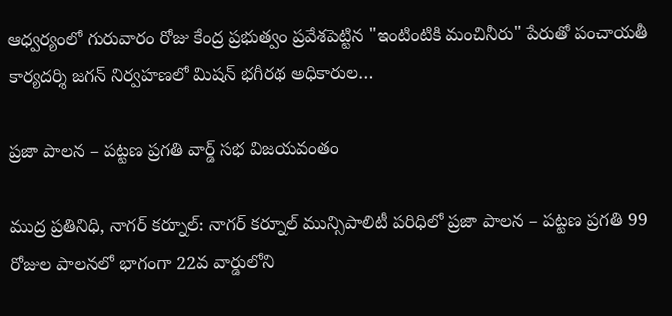ఆధ్వర్యంలో గురువారం రోజు కేంద్ర ప్రభుత్వం ప్రవేశపెట్టిన "ఇంటింటికి మంచినీరు" పేరుతో పంచాయతీ కార్యదర్శి జగన్ నిర్వహణలో మిషన్ భగీరథ అధికారుల…

ప్రజా పాలన – పట్టణ ప్రగతి వార్డ్ సభ విజయవంతం

ముద్ర ప్రతినిధి, నాగర్ కర్నూల్: నాగర్ కర్నూల్ మున్సిపాలిటీ పరిధిలో ప్రజా పాలన – పట్టణ ప్రగతి 99 రోజుల పాలనలో భాగంగా 22వ వార్డులోని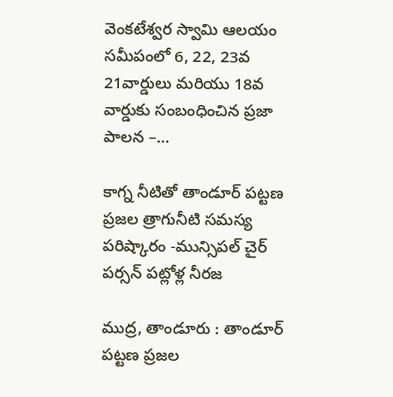వెంకటేశ్వర స్వామి ఆలయం సమీపంలో 6, 22, 23వ 21వార్డులు మరియు 18వ వార్డుకు సంబంధించిన ప్రజా పాలన –…

కాగ్న నీటితో తాండూర్ పట్టణ ప్రజల త్రాగునీటి సమస్య పరిష్కారం -మున్సిపల్ చైర్ పర్సన్ పట్లోళ్ల నీరజ

ముద్ర, తాండూరు : తాండూర్ పట్టణ ప్రజల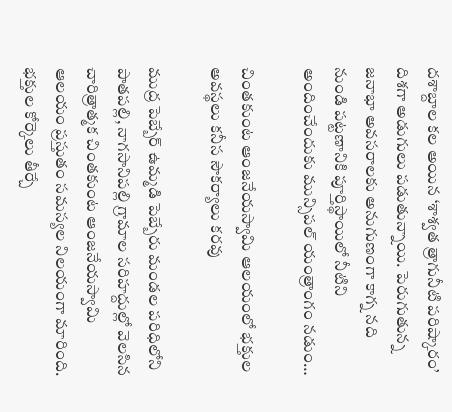దశాబ్దాల కల అయిన ‘శాశ్వత త్రాగునీటి పరిష్కారం’ దిశగా అడుగులు పడుతున్నాయి. పెరుగుతున్న జనాభా అవసరాలకు అనుగుణంగా కాగ్న నది నుండి పట్టణానికి పూర్తిస్థాయిలో నీటిని అందించేందుకు మున్సిపల్ యంత్రాంగం నడుం…

చింతకుంట ఆంజనేయస్వామి ఆలయంలో భక్తుల అవస్థలు కనీస సౌకర్యాలు కరవు

ముద్ర పెబ్బేర్ ఉమ్మడి పెబ్బేరు మండల పరిధిలోని పాతపల్లి, నాగసానిపల్లి గ్రామాల సరిహద్దుల్లో వెలసిన చారిత్రాత్మక చింతకుంట ఆంజనేయస్వామి ఆలయం ప్రస్తుతం సమస్యల నిలయంగా మారింది. భక్తుల కోర్కెలు తీర్చే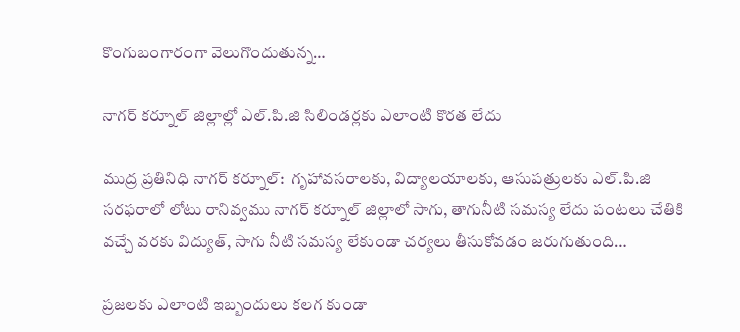కొంగుబంగారంగా వెలుగొందుతున్న…

నాగర్ కర్నూల్ జిల్లాల్లో ఎల్.పి.జి సిలిండర్లకు ఎలాంటి కొరత లేదు

ముద్ర ప్రతినిధి నాగర్ కర్నూల్:  గృహావసరాలకు, విద్యాలయాలకు, ఆసుపత్రులకు ఎల్.పి.జి సరఫరాలో లోటు రానివ్వము నాగర్ కర్నూల్ జిల్లాలో సాగు, తాగునీటి సమస్య లేదు పంటలు చేతికి వచ్చే వరకు విద్యుత్, సాగు నీటి సమస్య లేకుండా చర్యలు తీసుకోవడం జరుగుతుంది…

ప్రజలకు ఎలాంటి ఇబ్బందులు కలగ కుండా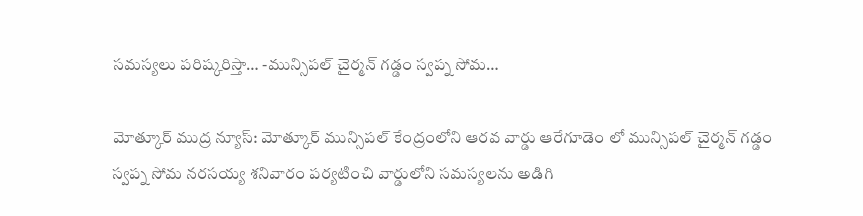సమస్యలు పరిష్కరిస్తా… -మున్సిపల్ చైర్మన్ గడ్డం స్వప్న సోమ…

మోత్కూర్ ముద్ర న్యూస్: మోత్కూర్ మున్సిపల్ కేంద్రంలోని ఆరవ వార్డు ఆరేగూడెం లో మున్సిపల్ చైర్మన్ గడ్డం స్వప్న సోమ నరసయ్య శనివారం పర్యటించి వార్డులోని సమస్యలను అడిగి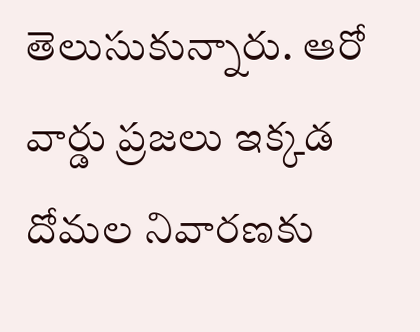తెలుసుకున్నారు. ఆరో వార్డు ప్రజలు ఇక్కడ దోమల నివారణకు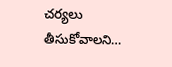చర్యలు తీసుకోవాలని…